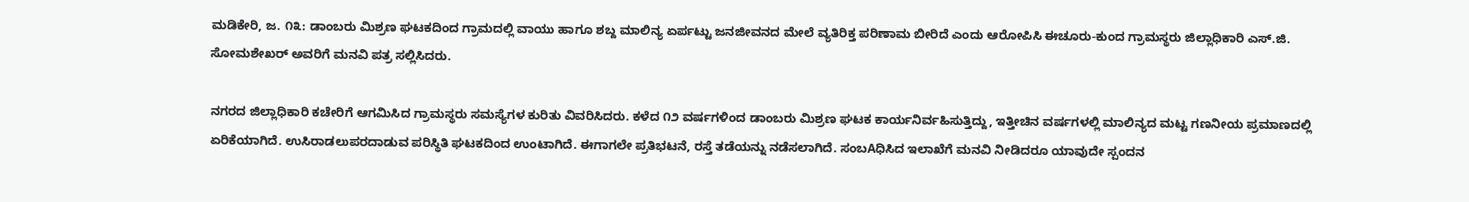ಮಡಿಕೇರಿ, ಜ. ೧೩: ಡಾಂಬರು ಮಿಶ್ರಣ ಘಟಕದಿಂದ ಗ್ರಾಮದಲ್ಲಿ ವಾಯು ಹಾಗೂ ಶಬ್ದ ಮಾಲಿನ್ಯ ಏರ್ಪಟ್ಟು ಜನಜೀವನದ ಮೇಲೆ ವ್ಯತಿರಿಕ್ತ ಪರಿಣಾಮ ಬೀರಿದೆ ಎಂದು ಆರೋಪಿಸಿ ಈಚೂರು-ಕುಂದ ಗ್ರಾಮಸ್ಥರು ಜಿಲ್ಲಾಧಿಕಾರಿ ಎಸ್.ಜಿ. ಸೋಮಶೇಖರ್ ಅವರಿಗೆ ಮನವಿ ಪತ್ರ ಸಲ್ಲಿಸಿದರು.

ನಗರದ ಜಿಲ್ಲಾಧಿಕಾರಿ ಕಚೇರಿಗೆ ಆಗಮಿಸಿದ ಗ್ರಾಮಸ್ಥರು ಸಮಸ್ಯೆಗಳ ಕುರಿತು ವಿವರಿಸಿದರು. ಕಳೆದ ೧೨ ವರ್ಷಗಳಿಂದ ಡಾಂಬರು ಮಿಶ್ರಣ ಘಟಕ ಕಾರ್ಯನಿರ್ವಹಿಸುತ್ತಿದ್ದು, ಇತ್ತೀಚಿನ ವರ್ಷಗಳಲ್ಲಿ ಮಾಲಿನ್ಯದ ಮಟ್ಟ ಗಣನೀಯ ಪ್ರಮಾಣದಲ್ಲಿ ಏರಿಕೆಯಾಗಿದೆ. ಉಸಿರಾಡಲುಪರದಾಡುವ ಪರಿಸ್ಥಿತಿ ಘಟಕದಿಂದ ಉಂಟಾಗಿದೆ. ಈಗಾಗಲೇ ಪ್ರತಿಭಟನೆ, ರಸ್ತೆ ತಡೆಯನ್ನು ನಡೆಸಲಾಗಿದೆ. ಸಂಬAಧಿಸಿದ ಇಲಾಖೆಗೆ ಮನವಿ ನೀಡಿದರೂ ಯಾವುದೇ ಸ್ಪಂದನ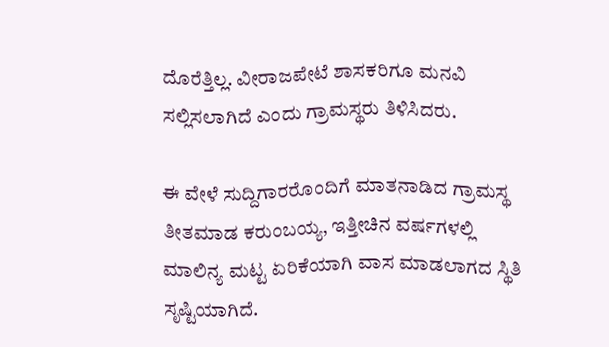ದೊರೆತ್ತಿಲ್ಲ. ವೀರಾಜಪೇಟೆ ಶಾಸಕರಿಗೂ ಮನವಿ ಸಲ್ಲಿಸಲಾಗಿದೆ ಎಂದು ಗ್ರಾಮಸ್ಥರು ತಿಳಿಸಿದರು.

ಈ ವೇಳೆ ಸುದ್ದಿಗಾರರೊಂದಿಗೆ ಮಾತನಾಡಿದ ಗ್ರಾಮಸ್ಥ ತೀತಮಾಡ ಕರುಂಬಯ್ಯ, ಇತ್ತೀಚಿನ ವರ್ಷಗಳಲ್ಲಿ ಮಾಲಿನ್ಯ ಮಟ್ಟ ಏರಿಕೆಯಾಗಿ ವಾಸ ಮಾಡಲಾಗದ ಸ್ಥಿತಿ ಸೃಷ್ಟಿಯಾಗಿದೆ.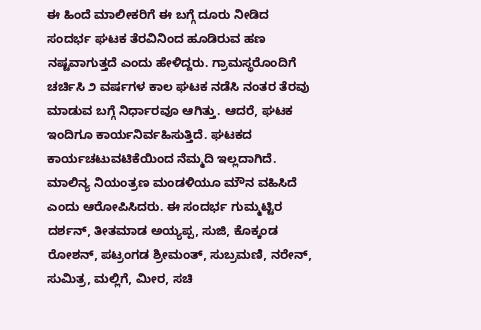ಈ ಹಿಂದೆ ಮಾಲೀಕರಿಗೆ ಈ ಬಗ್ಗೆ ದೂರು ನೀಡಿದ ಸಂದರ್ಭ ಘಟಕ ತೆರವಿನಿಂದ ಹೂಡಿರುವ ಹಣ ನಷ್ಟವಾಗುತ್ತದೆ ಎಂದು ಹೇಳಿದ್ದರು. ಗ್ರಾಮಸ್ಥರೊಂದಿಗೆ ಚರ್ಚಿಸಿ ೨ ವರ್ಷಗಳ ಕಾಲ ಘಟಕ ನಡೆಸಿ ನಂತರ ತೆರವು ಮಾಡುವ ಬಗ್ಗೆ ನಿರ್ಧಾರವೂ ಆಗಿತ್ತು. ಆದರೆ, ಘಟಕ ಇಂದಿಗೂ ಕಾರ್ಯನಿರ್ವಹಿಸುತ್ತಿದೆ. ಘಟಕದ ಕಾರ್ಯಚಟುವಟಿಕೆಯಿಂದ ನೆಮ್ಮದಿ ಇಲ್ಲದಾಗಿದೆ. ಮಾಲಿನ್ಯ ನಿಯಂತ್ರಣ ಮಂಡಳಿಯೂ ಮೌನ ವಹಿಸಿದೆ ಎಂದು ಆರೋಪಿಸಿದರು. ಈ ಸಂದರ್ಭ ಗುಮ್ಮಟ್ಟಿರ ದರ್ಶನ್, ತೀತಮಾಡ ಅಯ್ಯಪ್ಪ, ಸುಜಿ, ಕೊಕ್ಕಂಡ ರೋಶನ್, ಪಟ್ರಂಗಡ ಶ್ರೀಮಂತ್, ಸುಬ್ರಮಣಿ, ನರೇನ್, ಸುಮಿತ್ರ, ಮಲ್ಲಿಗೆ, ಮೀರ, ಸಚಿ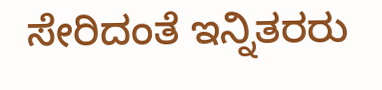ಸೇರಿದಂತೆ ಇನ್ನಿತರರು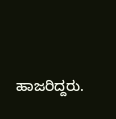ಹಾಜರಿದ್ದರು.